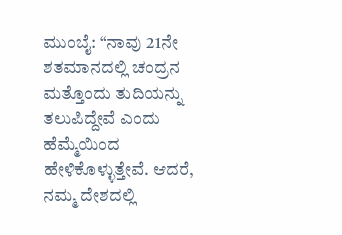ಮುಂಬೈ: “ನಾವು 21ನೇ ಶತಮಾನದಲ್ಲಿ ಚಂದ್ರನ ಮತ್ತೊಂದು ತುದಿಯನ್ನು ತಲುಪಿದ್ದೇವೆ ಎಂದು ಹೆಮ್ಮೆಯಿಂದ ಹೇಳಿಕೊಳ್ಳುತ್ತೇವೆ. ಆದರೆ, ನಮ್ಮ ದೇಶದಲ್ಲಿ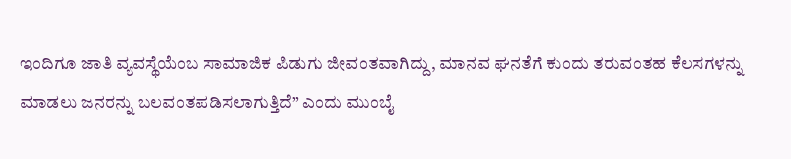ಇಂದಿಗೂ ಜಾತಿ ವ್ಯವಸ್ಥೆಯೆಂಬ ಸಾಮಾಜಿಕ ಪಿಡುಗು ಜೀವಂತವಾಗಿದ್ದು, ಮಾನವ ಘನತೆಗೆ ಕುಂದು ತರುವಂತಹ ಕೆಲಸಗಳನ್ನು ಮಾಡಲು ಜನರನ್ನು ಬಲವಂತಪಡಿಸಲಾಗುತ್ತಿದೆ” ಎಂದು ಮುಂಬೈ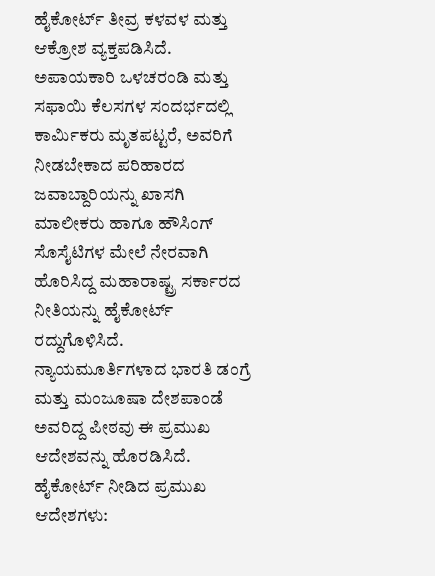ಹೈಕೋರ್ಟ್ ತೀವ್ರ ಕಳವಳ ಮತ್ತು ಆಕ್ರೋಶ ವ್ಯಕ್ತಪಡಿಸಿದೆ.
ಅಪಾಯಕಾರಿ ಒಳಚರಂಡಿ ಮತ್ತು ಸಫಾಯಿ ಕೆಲಸಗಳ ಸಂದರ್ಭದಲ್ಲಿ ಕಾರ್ಮಿಕರು ಮೃತಪಟ್ಟರೆ, ಅವರಿಗೆ ನೀಡಬೇಕಾದ ಪರಿಹಾರದ ಜವಾಬ್ದಾರಿಯನ್ನು ಖಾಸಗಿ ಮಾಲೀಕರು ಹಾಗೂ ಹೌಸಿಂಗ್ ಸೊಸೈಟಿಗಳ ಮೇಲೆ ನೇರವಾಗಿ ಹೊರಿಸಿದ್ದ ಮಹಾರಾಷ್ಟ್ರ ಸರ್ಕಾರದ ನೀತಿಯನ್ನು ಹೈಕೋರ್ಟ್ ರದ್ದುಗೊಳಿಸಿದೆ.
ನ್ಯಾಯಮೂರ್ತಿಗಳಾದ ಭಾರತಿ ಡಂಗ್ರೆ ಮತ್ತು ಮಂಜೂಷಾ ದೇಶಪಾಂಡೆ ಅವರಿದ್ದ ಪೀಠವು ಈ ಪ್ರಮುಖ ಆದೇಶವನ್ನು ಹೊರಡಿಸಿದೆ.
ಹೈಕೋರ್ಟ್ ನೀಡಿದ ಪ್ರಮುಖ ಆದೇಶಗಳು: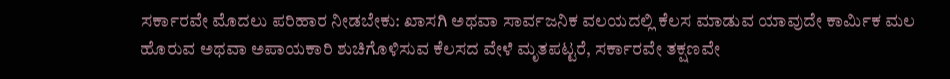ಸರ್ಕಾರವೇ ಮೊದಲು ಪರಿಹಾರ ನೀಡಬೇಕು: ಖಾಸಗಿ ಅಥವಾ ಸಾರ್ವಜನಿಕ ವಲಯದಲ್ಲಿ ಕೆಲಸ ಮಾಡುವ ಯಾವುದೇ ಕಾರ್ಮಿಕ ಮಲ ಹೊರುವ ಅಥವಾ ಅಪಾಯಕಾರಿ ಶುಚಿಗೊಳಿಸುವ ಕೆಲಸದ ವೇಳೆ ಮೃತಪಟ್ಟರೆ, ಸರ್ಕಾರವೇ ತಕ್ಷಣವೇ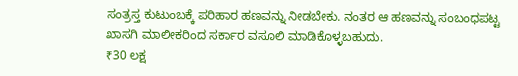ಸಂತ್ರಸ್ತ ಕುಟುಂಬಕ್ಕೆ ಪರಿಹಾರ ಹಣವನ್ನು ನೀಡಬೇಕು. ನಂತರ ಆ ಹಣವನ್ನು ಸಂಬಂಧಪಟ್ಟ ಖಾಸಗಿ ಮಾಲೀಕರಿಂದ ಸರ್ಕಾರ ವಸೂಲಿ ಮಾಡಿಕೊಳ್ಳಬಹುದು.
₹30 ಲಕ್ಷ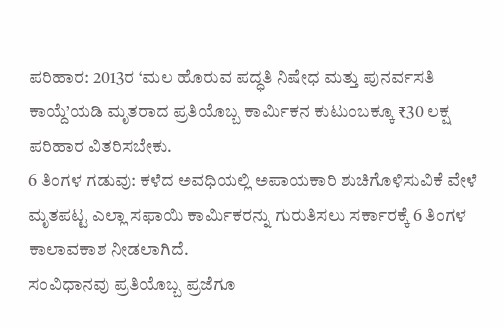ಪರಿಹಾರ: 2013ರ ‘ಮಲ ಹೊರುವ ಪದ್ಧತಿ ನಿಷೇಧ ಮತ್ತು ಪುನರ್ವಸತಿ ಕಾಯ್ದೆ’ಯಡಿ ಮೃತರಾದ ಪ್ರತಿಯೊಬ್ಬ ಕಾರ್ಮಿಕನ ಕುಟುಂಬಕ್ಕೂ ₹30 ಲಕ್ಷ ಪರಿಹಾರ ವಿತರಿಸಬೇಕು.
6 ತಿಂಗಳ ಗಡುವು: ಕಳೆದ ಅವಧಿಯಲ್ಲಿ ಅಪಾಯಕಾರಿ ಶುಚಿಗೊಳಿಸುವಿಕೆ ವೇಳೆ ಮೃತಪಟ್ಟ ಎಲ್ಲಾ ಸಫಾಯಿ ಕಾರ್ಮಿಕರನ್ನು ಗುರುತಿಸಲು ಸರ್ಕಾರಕ್ಕೆ 6 ತಿಂಗಳ ಕಾಲಾವಕಾಶ ನೀಡಲಾಗಿದೆ.
ಸಂವಿಧಾನವು ಪ್ರತಿಯೊಬ್ಬ ಪ್ರಜೆಗೂ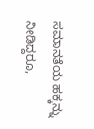ಸಮಾನತೆಯ ಹಕ್ಕನ್ನು ನೀಡಿದ್ದರೂ,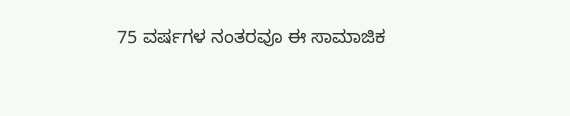75 ವರ್ಷಗಳ ನಂತರವೂ ಈ ಸಾಮಾಜಿಕ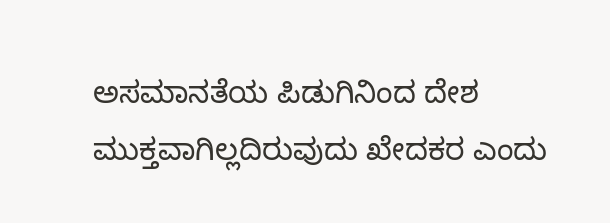ಅಸಮಾನತೆಯ ಪಿಡುಗಿನಿಂದ ದೇಶ ಮುಕ್ತವಾಗಿಲ್ಲದಿರುವುದು ಖೇದಕರ ಎಂದು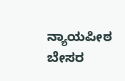ನ್ಯಾಯಪೀಠ ಬೇಸರ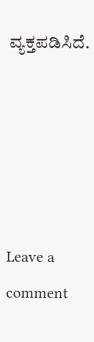ವ್ಯಕ್ತಪಡಿಸಿದೆ.





Leave a comment